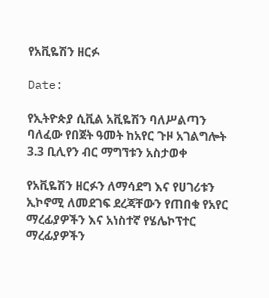የአቪዬሽን ዘርፉ

Date:

የኢትዮጵያ ሲቪል አቪዬሽን ባለሥልጣን ባለፈው የበጀት ዓመት ከአየር ጉዞ አገልግሎት 3.3 ቢሊየን ብር ማግኘቱን አስታወቀ

የአቪዬሽን ዘርፉን ለማሳደግ እና የሀገሪቱን ኢኮኖሚ ለመደገፍ ደረጃቸውን የጠበቁ የአየር ማረፊያዎችን እና አነስተኛ የሄሌኮፕተር ማረፊያዎችን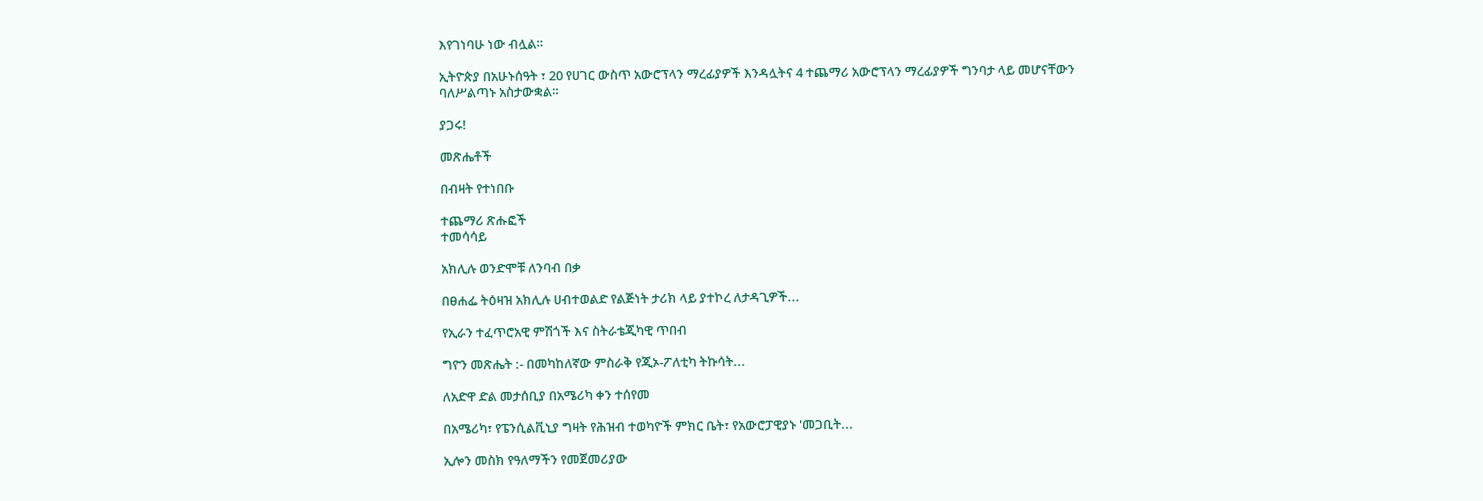እየገነባሁ ነው ብሏል።

ኢትዮጵያ በአሁኑሰዓት ፣ 20 የሀገር ውስጥ አውሮፕላን ማረፊያዎች እንዳሏትና 4 ተጨማሪ አውሮፕላን ማረፊያዎች ግንባታ ላይ መሆናቸውን ባለሥልጣኑ አስታውቋል።

ያጋሩ!

መጽሔቶች

በብዛት የተነበቡ

ተጨማሪ ጽሑፎች
ተመሳሳይ

አክሊሉ ወንድሞቹ ለንባብ በቃ

በፀሐፌ ትዕዛዝ አክሊሉ ሀብተወልድ የልጅነት ታሪክ ላይ ያተኮረ ለታዳጊዎች...

የኢራን ተፈጥሮአዊ ምሽጎች እና ስትራቴጂካዊ ጥበብ

ግዮን መጽሔት :- በመካከለኛው ምስራቅ የጂኦ-ፖለቲካ ትኩሳት...

ለአድዋ ድል መታሰቢያ በአሜሪካ ቀን ተሰየመ

በአሜሪካ፣ የፔንሲልቪኒያ ግዛት የሕዝብ ተወካዮች ምክር ቤት፣ የአውሮፓዊያኑ 'መጋቢት...

ኢሎን መስክ የዓለማችን የመጀመሪያው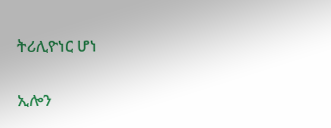ትሪሊዮነር ሆነ

ኢሎን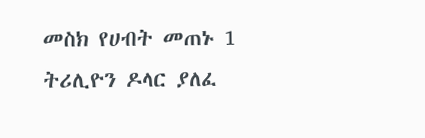መስክ የሀብት መጠኑ 1 ትሪሊዮን ዶላር ያለፈ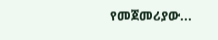የመጀመሪያው...